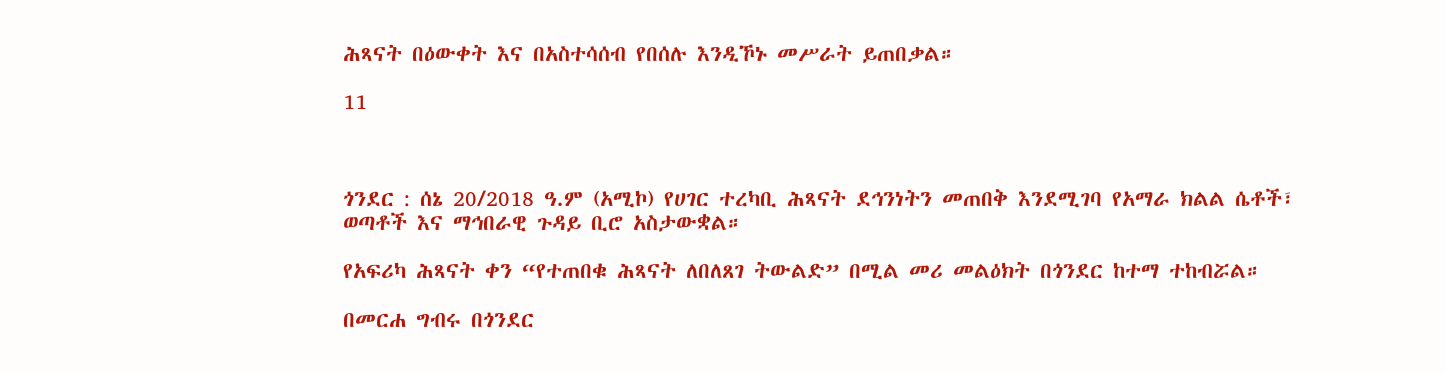ሕጻናት በዕውቀት እና በአስተሳሰብ የበሰሉ እንዲኾኑ መሥራት ይጠበቃል።

11



ጎንደር : ሰኔ 20/2018 ዓ.ም (አሚኮ) የሀገር ተረካቢ ሕጻናት ደኅንነትን መጠበቅ እንደሚገባ የአማራ ክልል ሴቶች፣ ወጣቶች እና ማኅበራዊ ጉዳይ ቢሮ አስታውቋል።

የአፍሪካ ሕጻናት ቀን “የተጠበቁ ሕጻናት ለበለጸገ ትውልድ” በሚል መሪ መልዕክት በጎንደር ከተማ ተከብሯል።

በመርሐ ግብሩ በጎንደር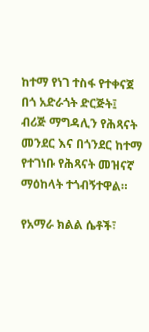ከተማ የነገ ተስፋ የተቀናጀ በጎ አድራጎት ድርጅት፤ ብሪጅ ማግዳሊን የሕጻናት መንደር እና በጎንደር ከተማ የተገነቡ የሕጻናት መዝናኛ ማዕከላት ተጎብኝተዋል።

የአማራ ክልል ሴቶች፣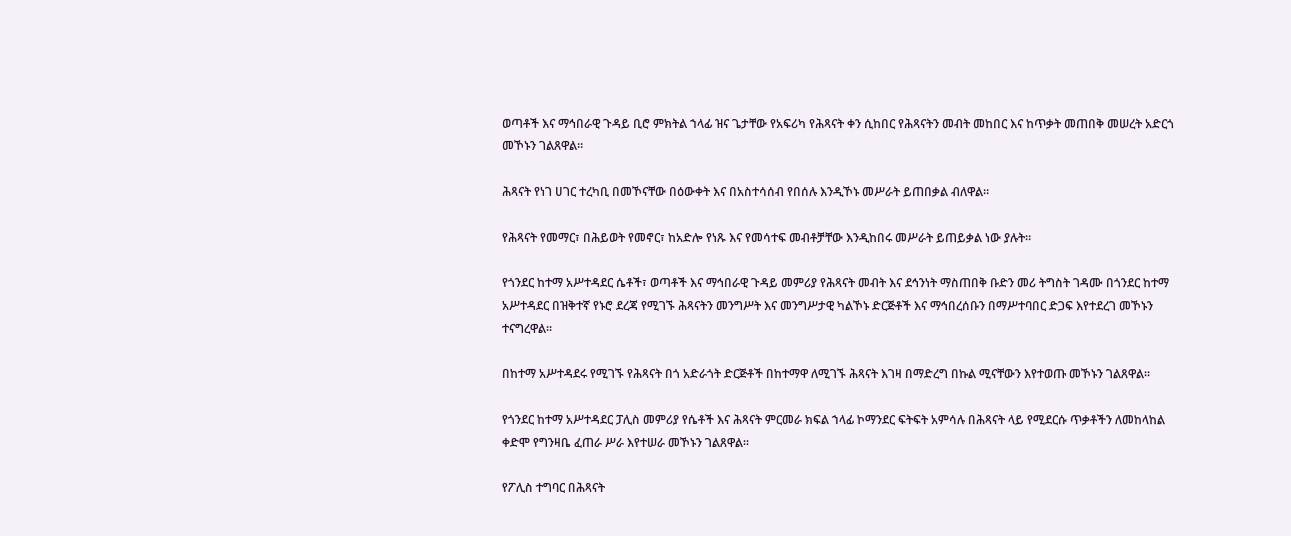ወጣቶች እና ማኅበራዊ ጉዳይ ቢሮ ምክትል ኀላፊ ዝና ጌታቸው የአፍሪካ የሕጻናት ቀን ሲከበር የሕጻናትን መብት መከበር እና ከጥቃት መጠበቅ መሠረት አድርጎ መኾኑን ገልጸዋል።

ሕጻናት የነገ ሀገር ተረካቢ በመኾናቸው በዕውቀት እና በአስተሳሰብ የበሰሉ እንዲኾኑ መሥራት ይጠበቃል ብለዋል።

የሕጻናት የመማር፣ በሕይወት የመኖር፣ ከአድሎ የነጹ እና የመሳተፍ መብቶቻቸው እንዲከበሩ መሥራት ይጠይቃል ነው ያሉት።

የጎንደር ከተማ አሥተዳደር ሴቶች፣ ወጣቶች እና ማኅበራዊ ጉዳይ መምሪያ የሕጻናት መብት እና ደኅንነት ማስጠበቅ ቡድን መሪ ትግስት ገዳሙ በጎንደር ከተማ አሥተዳደር በዝቅተኛ የኑሮ ደረጃ የሚገኙ ሕጻናትን መንግሥት እና መንግሥታዊ ካልኾኑ ድርጅቶች እና ማኅበረሰቡን በማሥተባበር ድጋፍ እየተደረገ መኾኑን ተናግረዋል።

በከተማ አሥተዳደሩ የሚገኙ የሕጻናት በጎ አድራጎት ድርጅቶች በከተማዋ ለሚገኙ ሕጻናት እገዛ በማድረግ በኩል ሚናቸውን እየተወጡ መኾኑን ገልጸዋል።

የጎንደር ከተማ አሥተዳደር ፓሊስ መምሪያ የሴቶች እና ሕጻናት ምርመራ ክፍል ኀላፊ ኮማንደር ፍትፍት አምሳሉ በሕጻናት ላይ የሚደርሱ ጥቃቶችን ለመከላከል ቀድሞ የግንዛቤ ፈጠራ ሥራ እየተሠራ መኾኑን ገልጸዋል።

የፖሊስ ተግባር በሕጻናት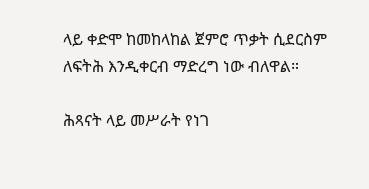ላይ ቀድሞ ከመከላከል ጀምሮ ጥቃት ሲደርስም ለፍትሕ እንዲቀርብ ማድረግ ነው ብለዋል።

ሕጻናት ላይ መሥራት የነገ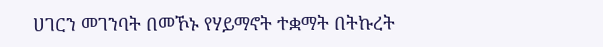ሀገርን መገንባት በመኾኑ የሃይማኖት ተቋማት በትኩረት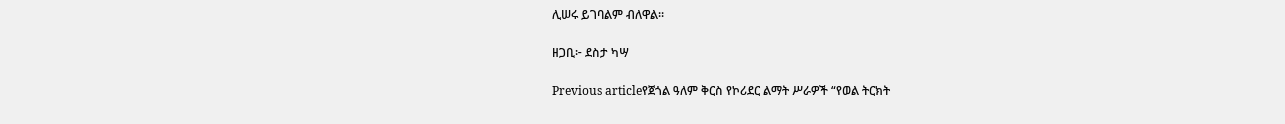ሊሠሩ ይገባልም ብለዋል።

ዘጋቢ፦ ደስታ ካሣ

Previous articleየጀጎል ዓለም ቅርስ የኮሪደር ልማት ሥራዎች “የወል ትርክት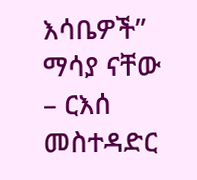እሳቤዎች” ማሳያ ናቸው – ርእሰ መስተዳድር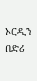ኦርዲን በድሪ